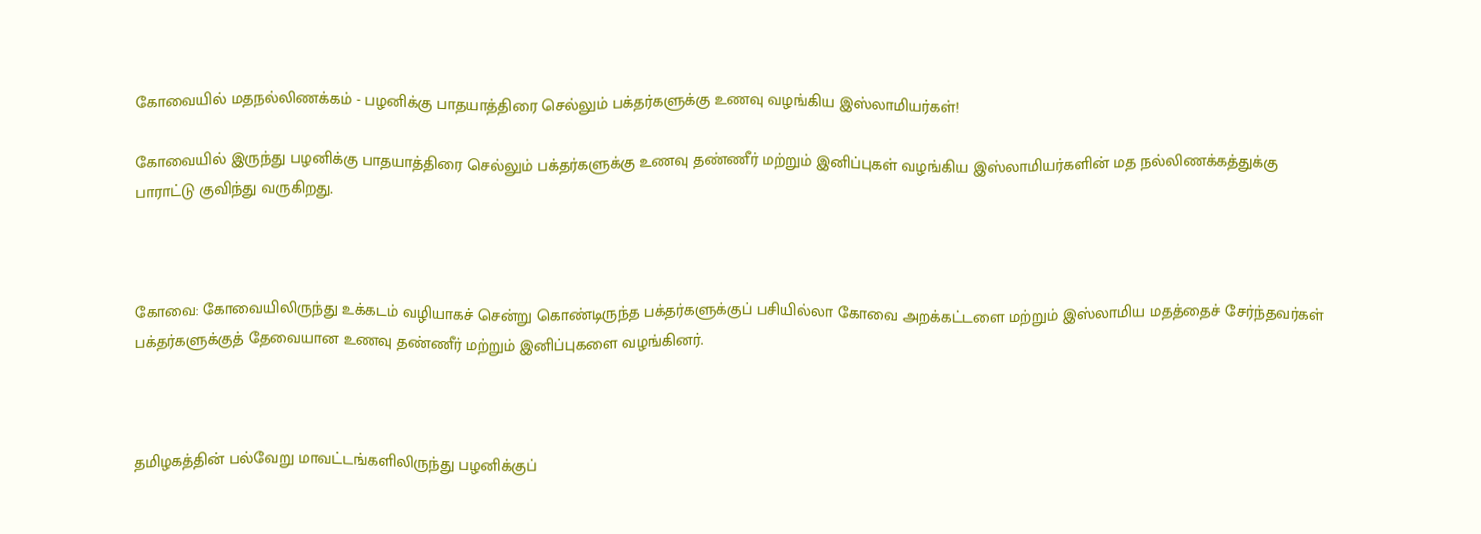கோவையில் மதநல்லிணக்கம் - பழனிக்கு பாதயாத்திரை செல்லும் பக்தர்களுக்கு உணவு வழங்கிய இஸ்லாமியர்கள்!

கோவையில் இருந்து பழனிக்கு பாதயாத்திரை செல்லும் பக்தர்களுக்கு உணவு தண்ணீர் மற்றும் இனிப்புகள் வழங்கிய இஸ்லாமியர்களின் மத நல்லிணக்கத்துக்கு பாராட்டு குவிந்து வருகிறது.



கோவை: கோவையிலிருந்து உக்கடம் வழியாகச் சென்று கொண்டிருந்த பக்தர்களுக்குப் பசியில்லா கோவை அறக்கட்டளை மற்றும் இஸ்லாமிய மதத்தைச் சேர்ந்தவர்கள் பக்தர்களுக்குத் தேவையான உணவு தண்ணீர் மற்றும் இனிப்புகளை வழங்கினர்.



தமிழகத்தின் பல்வேறு மாவட்டங்களிலிருந்து பழனிக்குப்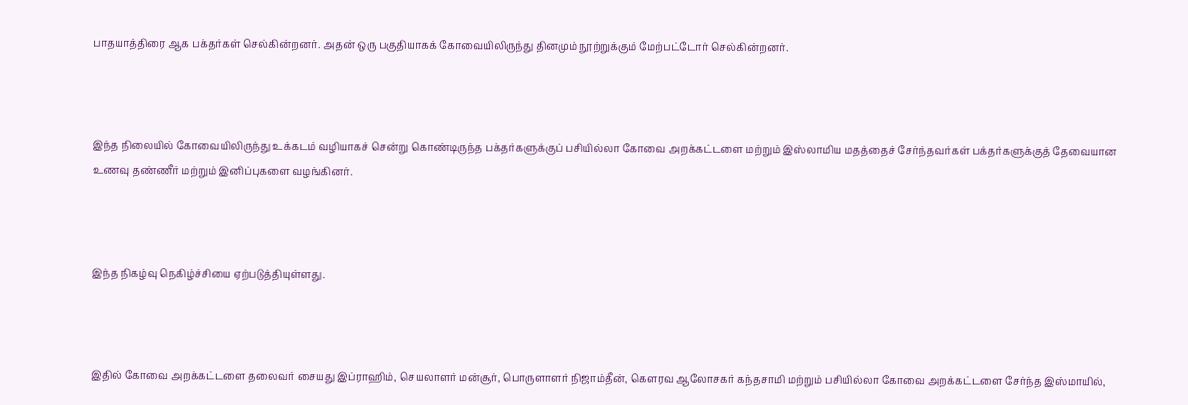பாதயாத்திரை ஆக பக்தர்கள் செல்கின்றனர். அதன் ஒரு பகுதியாகக் கோவையிலிருந்து தினமும் நூற்றுக்கும் மேற்பட்டோர் செல்கின்றனர்.



இந்த நிலையில் கோவையிலிருந்து உக்கடம் வழியாகச் சென்று கொண்டிருந்த பக்தர்களுக்குப் பசியில்லா கோவை அறக்கட்டளை மற்றும் இஸ்லாமிய மதத்தைச் சேர்ந்தவர்கள் பக்தர்களுக்குத் தேவையான உணவு தண்ணீர் மற்றும் இனிப்புகளை வழங்கினர்.



இந்த நிகழ்வு நெகிழ்ச்சியை ஏற்படுத்தியுள்ளது.



இதில் கோவை அறக்கட்டளை தலைவர் சையது இப்ராஹிம், செயலாளர் மன்சூர், பொருளாளர் நிஜாம்தீன், கௌரவ ஆலோசகர் கந்தசாமி மற்றும் பசியில்லா கோவை அறக்கட்டளை சேர்ந்த இஸ்மாயில்,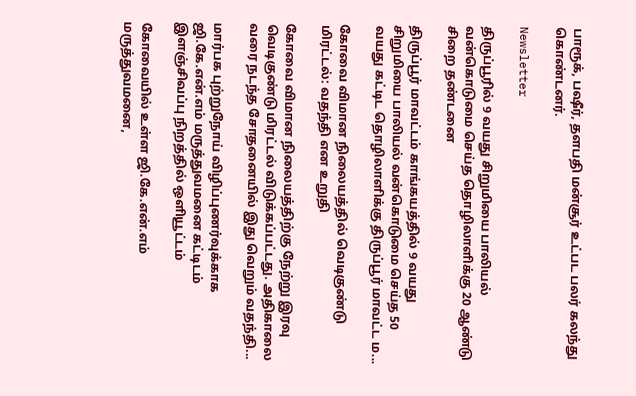பாரூக், பஷீர், தளபதி மன்சூர் உட்பட பலர் கலந்து கொண்டனர்.

Newsletter

திருப்பூரில் 9 வயது சிறுமியை பாலியல் வன்கொடுமை செய்த தொழிலாளிக்கு 20 ஆண்டு சிறை தண்டனை

திருப்பூர் மாவட்டம் காங்கயத்தில் 9 வயது சிறுமியை பாலியல் வன்கொடுமை செய்த 50 வயது கட்டிட தொழிலாளிக்கு திருப்பூர் மாவட்ட ம...

கோவை விமான நிலையத்தில் வெடிகுண்டு மிரட்டல்: வதந்தி என உறுதி

கோவை விமான நிலையத்திற்கு நேற்று இரவு வெடிகுண்டு மிரட்டல் விடுக்கப்பட்டது. அதிகாலை வரை நடந்த சோதனையில் இது வெறும் வதந்தி...

மார்பக புற்றுநோய் விழிப்புணர்வுக்காக ஜி.கே.என்.எம் மருத்துவமனை கட்டிடம் இளஞ்சிவப்பு நிறத்தில் ஒளியூட்டம்

கோவையில் உள்ள ஜி.கே.என்.எம் மருத்துவமனை,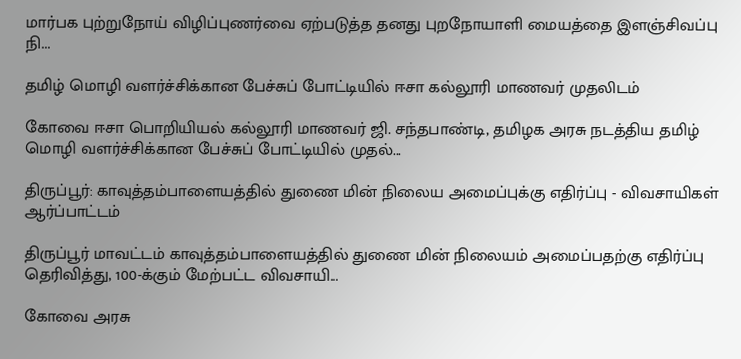மார்பக புற்றுநோய் விழிப்புணர்வை ஏற்படுத்த தனது புறநோயாளி மையத்தை இளஞ்சிவப்பு நி...

தமிழ் மொழி வளர்ச்சிக்கான பேச்சுப் போட்டியில் ஈசா கல்லூரி மாணவர் முதலிடம்

கோவை ஈசா பொறியியல் கல்லூரி மாணவர் ஜி. சந்தபாண்டி, தமிழக அரசு நடத்திய தமிழ் மொழி வளர்ச்சிக்கான பேச்சுப் போட்டியில் முதல்...

திருப்பூர்: காவுத்தம்பாளையத்தில் துணை மின் நிலைய அமைப்புக்கு எதிர்ப்பு - விவசாயிகள் ஆர்ப்பாட்டம்

திருப்பூர் மாவட்டம் காவுத்தம்பாளையத்தில் துணை மின் நிலையம் அமைப்பதற்கு எதிர்ப்பு தெரிவித்து, 100-க்கும் மேற்பட்ட விவசாயி...

கோவை அரசு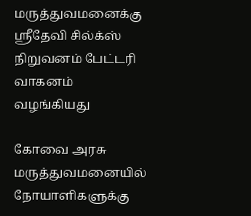மருத்துவமனைக்கு ஸ்ரீதேவி சில்க்ஸ் நிறுவனம் பேட்டரி வாகனம் வழங்கியது

கோவை அரசு மருத்துவமனையில் நோயாளிகளுக்கு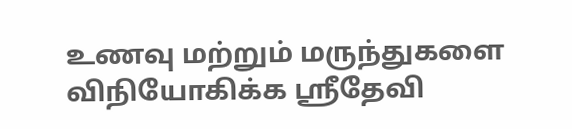உணவு மற்றும் மருந்துகளை விநியோகிக்க ஸ்ரீதேவி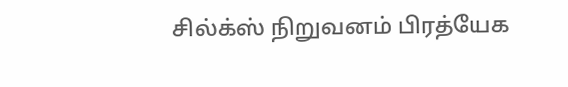சில்க்ஸ் நிறுவனம் பிரத்யேக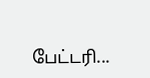பேட்டரி...